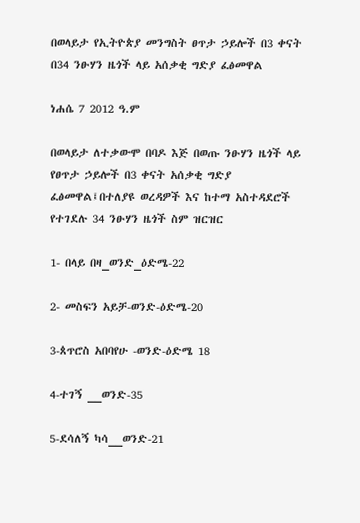በወላይታ የኢትዮጵያ መንግስት ፀጥታ ኃይሎች በ3 ቀናት በ34 ንፁሃን ዜጎች ላይ አሰቃቂ ግድያ ፈፅመዋል

ነሐሴ 7 2012 ዓ.ም

በወላይታ ለተቃውሞ በባዶ እጅ በወጡ ንፁሃን ዜጎች ላይ የፀጥታ ኃይሎች በ3 ቀናት አሰቃቂ ግድያ ፈፅመዋል፤በተለያዩ ወረዳዎች እና ከተማ አስተዳደሮች የተገደሉ 34 ንፁሃን ዜጎች ስም ዝርዝር

1- በላይ በዛ_ወንድ_ዕድሜ-22

2- መስፍን አይቻ-ወንድ-ዕድሜ-20

3-ጰጥሮስ አበባየሁ -ወንድ-ዕድሜ 18

4-ተገኝ __ወንድ-35

5-ደሳለኝ ካሳ__ወንድ-21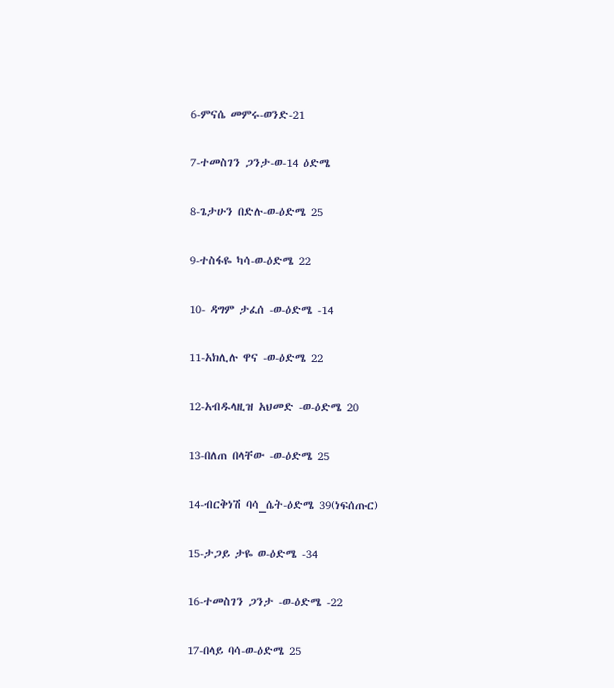6-ምናሴ መምሩ-ወንድ-21

7-ተመስገን ጋንታ-ወ-14 ዕድሜ

8-ጌታሁን በድሉ-ወ-ዕድሜ 25

9-ተስፋዬ ካሳ-ወ-ዕድሜ 22

10- ዳግም ታፈሰ -ወ-ዕድሜ -14

11-አክሊሉ ዋና -ወ-ዕድሜ 22

12-አብዱላዚዝ አህመድ -ወ-ዕድሜ 20

13-በለጠ በላቸው -ወ-ዕድሜ 25

14-ብርቅነሽ ባሳ_ሴት-ዕድሜ 39(ነፍሰጡር)

15-ታጋይ ታዬ ወ-ዕድሜ -34

16-ተመስገን ጋንታ -ወ-ዕድሜ -22

17-በላይ ባሳ-ወ-ዕድሜ 25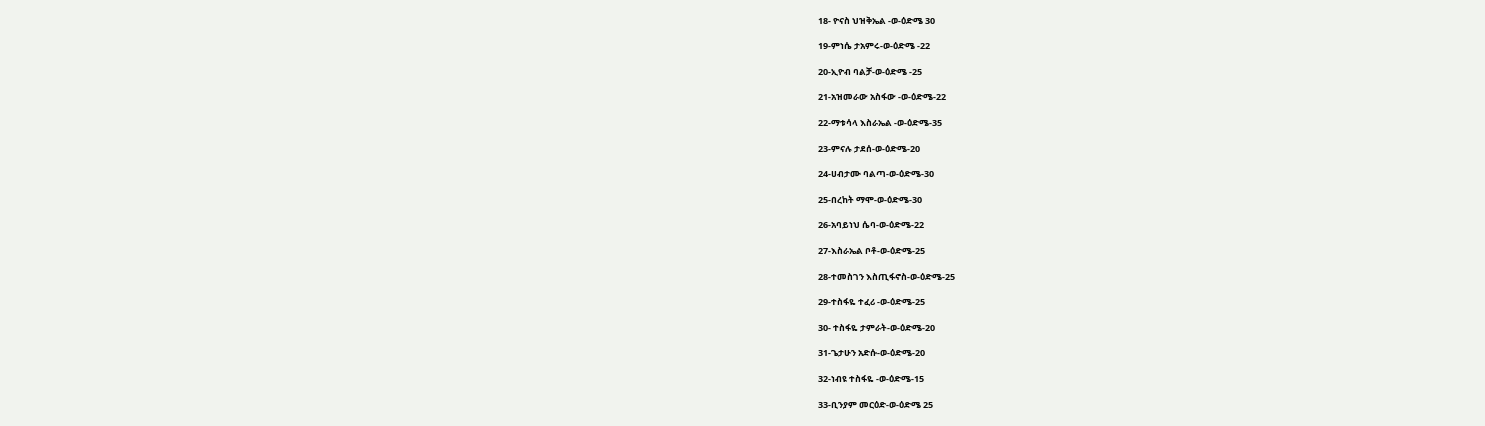18- ዮናስ ህዝቅኤል -ወ-ዕድሜ 30

19-ምነሴ ታአምሩ-ወ-ዕድሜ -22

20-ኢዮብ ባልቻ-ወ-ዕድሜ -25

21-አዝመራው አስፋው -ወ-ዕድሜ-22

22-ማቱሳላ እስራኤል -ወ-ዕድሜ-35

23-ምናሉ ታደሰ-ወ-ዕድሜ-20

24-ሀብታሙ ባልጣ-ወ-ዕድሜ-30

25-በረከት ማሞ-ወ-ዕድሜ-30

26-አባይነህ ሴባ-ወ-ዕድሜ-22

27-እስራኤል ቦቶ-ወ-ዕድሜ-25

28-ተመስገን እስጢፋኖስ-ወ-ዕድሜ-25

29-ተስፋዬ ተፈሪ -ወ-ዕድሜ-25

30- ተስፋዬ ታምራት-ወ-ዕድሜ-20

31-ጌታሁን አድሱ-ወ-ዕድሜ-20

32-ነብዩ ተስፋዬ -ወ-ዕድሜ-15

33-ቢንያም መርዕድ-ወ-ዕድሜ 25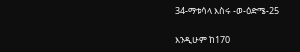34-ማቱሳላ እስሩ -ወ-ዕድሜ-25

እንዲሁም ከ170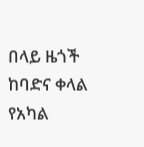በላይ ዜጎች ከባድና ቀላል የአካል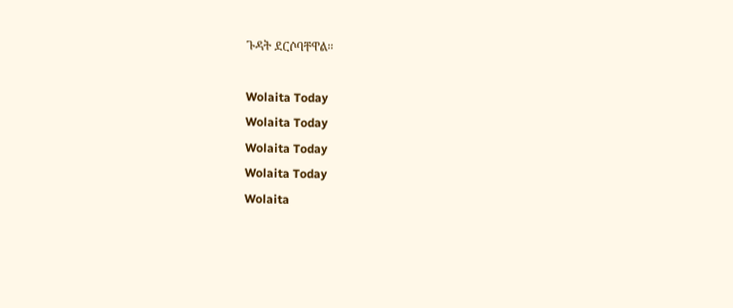ጉዳት ደርሶባቸዋል።

Wolaita Today
Wolaita Today
Wolaita Today
Wolaita Today
Wolaita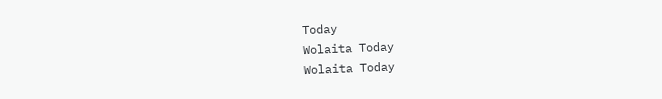Today
Wolaita Today
Wolaita Today